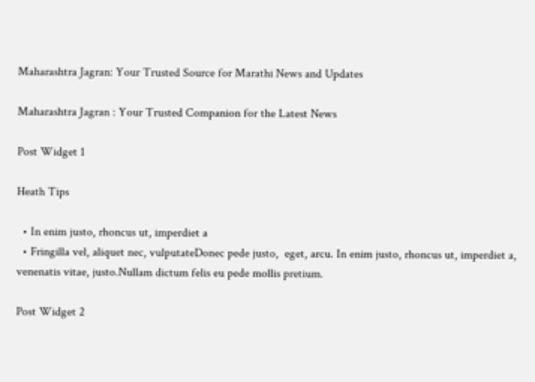Maharashtra Jagran: Your Trusted Source for Marathi News and Updates

Maharashtra Jagran : Your Trusted Companion for the Latest News

Post Widget 1

Heath Tips

  • In enim justo, rhoncus ut, imperdiet a
  • Fringilla vel, aliquet nec, vulputateDonec pede justo,  eget, arcu. In enim justo, rhoncus ut, imperdiet a, venenatis vitae, justo.Nullam dictum felis eu pede mollis pretium.

Post Widget 2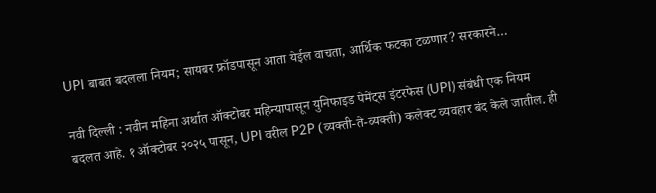UPI बाबत बदलला नियम; सायबर फ्रॉडपासून आता येईल वाचता, आर्थिक फटका टळणार? सरकारने…

नवी दिल्ली : नवीन महिना अर्थात ऑक्टोबर महिन्यापासून युनिफाइड पेमेंट्स इंटरफेस (UPI) संबंधी एक नियम बदलत आहे. १ ऑक्टोबर २०२५ पासून, UPI वरील P2P (व्यक्ती-ते-व्यक्ती) कलेक्ट व्यवहार बंद केले जातील. ही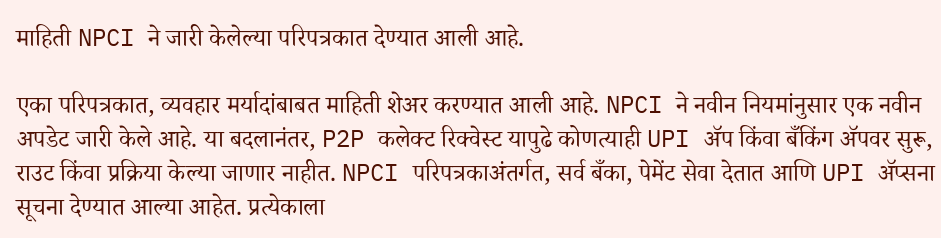माहिती NPCI ने जारी केलेल्या परिपत्रकात देण्यात आली आहे.

एका परिपत्रकात, व्यवहार मर्यादांबाबत माहिती शेअर करण्यात आली आहे. NPCI ने नवीन नियमांनुसार एक नवीन अपडेट जारी केले आहे. या बदलानंतर, P2P कलेक्ट रिक्वेस्ट यापुढे कोणत्याही UPI ॲप किंवा बँकिंग ॲपवर सुरू, राउट किंवा प्रक्रिया केल्या जाणार नाहीत. NPCI परिपत्रकाअंतर्गत, सर्व बँका, पेमेंट सेवा देतात आणि UPI ॲप्सना सूचना देण्यात आल्या आहेत. प्रत्येकाला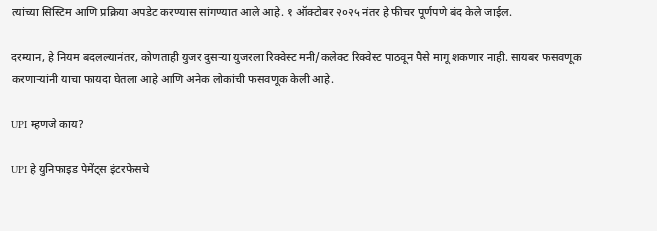त्यांच्या सिस्टिम आणि प्रक्रिया अपडेट करण्यास सांगण्यात आले आहे. १ ऑक्टोबर २०२५ नंतर हे फीचर पूर्णपणे बंद केले जाईल.

दरम्यान, हे नियम बदलल्यानंतर, कोणताही युजर दुसऱ्या युजरला रिक्वेस्ट मनी/कलेक्ट रिक्वेस्ट पाठवून पैसे मागू शकणार नाही. सायबर फसवणूक करणाऱ्यांनी याचा फायदा घेतला आहे आणि अनेक लोकांची फसवणूक केली आहे.

UPI म्हणजे काय?

UPI हे युनिफाइड पेमेंट्स इंटरफेसचे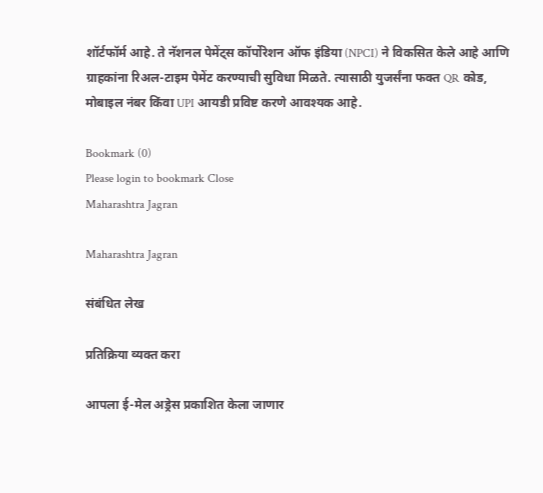शॉर्टफॉर्म आहे. ते नॅशनल पेमेंट्स कॉर्पोरेशन ऑफ इंडिया (NPCI) ने विकसित केले आहे आणि ग्राहकांना रिअल-टाइम पेमेंट करण्याची सुविधा मिळते. त्यासाठी युजर्संना फक्त QR कोड, मोबाइल नंबर किंवा UPI आयडी प्रविष्ट करणे आवश्यक आहे.

Bookmark (0)
Please login to bookmark Close
Maharashtra Jagran

Maharashtra Jagran

संबंधित लेख

प्रतिक्रिया व्यक्त करा

आपला ई-मेल अड्रेस प्रकाशित केला जाणार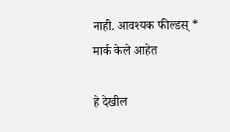नाही. आवश्यक फील्डस् * मार्क केले आहेत

हे देखील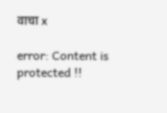वाचा x

error: Content is protected !!